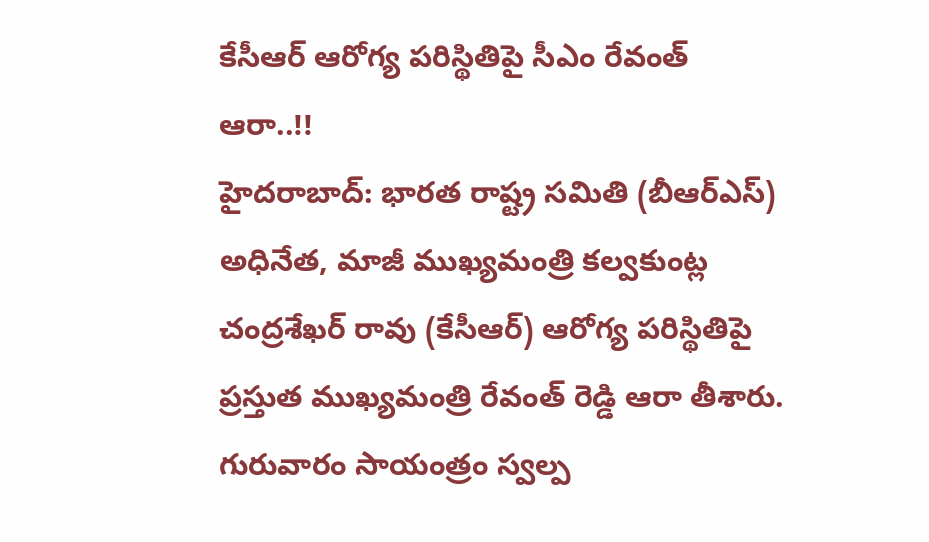కేసీఆర్ ఆరోగ్య పరిస్థితిపై సీఎం రేవంత్ ఆరా..!!
హైదరాబాద్: భారత రాష్ట్ర సమితి (బీఆర్ఎస్) అధినేత, మాజీ ముఖ్యమంత్రి కల్వకుంట్ల చంద్రశేఖర్ రావు (కేసీఆర్) ఆరోగ్య పరిస్థితిపై ప్రస్తుత ముఖ్యమంత్రి రేవంత్ రెడ్డి ఆరా తీశారు. గురువారం సాయంత్రం స్వల్ప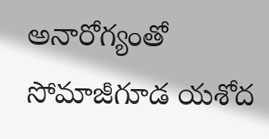అనారోగ్యంతో సోమాజీగూడ యశోద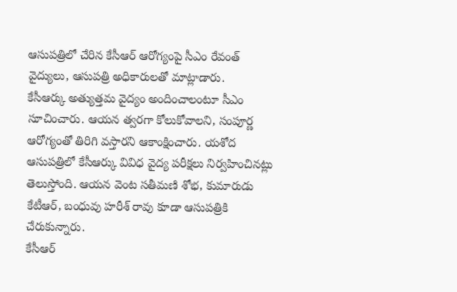ఆసుపత్రిలో చేరిన కేసీఆర్ ఆరోగ్యంపై సీఎం రేవంత్ వైద్యులు, ఆసుపత్రి అధికారులతో మాట్లాడారు.
కేసీఆర్కు అత్యుత్తమ వైద్యం అందించాలంటూ సీఎం సూచించారు. ఆయన త్వరగా కోలుకోవాలని, సంపూర్ణ ఆరోగ్యంతో తిరిగి వస్తారని ఆకాంక్షించారు. యశోద ఆసుపత్రిలో కేసీఆర్కు వివిధ వైద్య పరీక్షలు నిర్వహించినట్లు తెలుస్తోంది. ఆయన వెంట సతీమణి శోభ, కుమారుడు కేటీఆర్, బంధువు హరీశ్ రావు కూడా ఆసుపత్రికి చేరుకున్నారు.
కేసీఆర్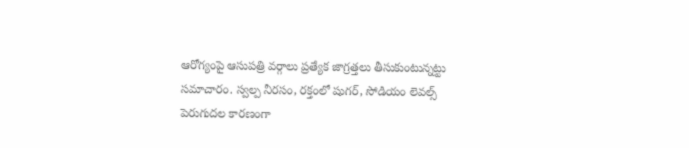ఆరోగ్యంపై ఆసుపత్రి వర్గాలు ప్రత్యేక జాగ్రత్తలు తీసుకుంటున్నట్టు సమాచారం. స్వల్ప నీరసం, రక్తంలో షుగర్, సోడియం లెవల్స్ పెరుగుదల కారణంగా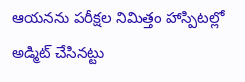ఆయనను పరీక్షల నిమిత్తం హాస్పిటల్లో అడ్మిట్ చేసినట్టు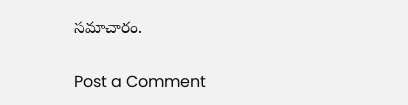సమాచారం.

Post a Comment